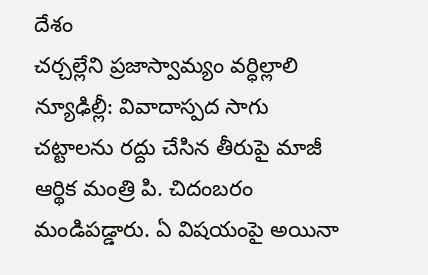దేశం
చర్చల్లేని ప్రజాస్వామ్యం వర్ధిల్లాలి
న్యూఢిల్లీ: వివాదాస్పద సాగు చట్టాలను రద్దు చేసిన తీరుపై మాజీ ఆర్థిక మంత్రి పి. చిదంబరం మండిపడ్డారు. ఏ విషయంపై అయినా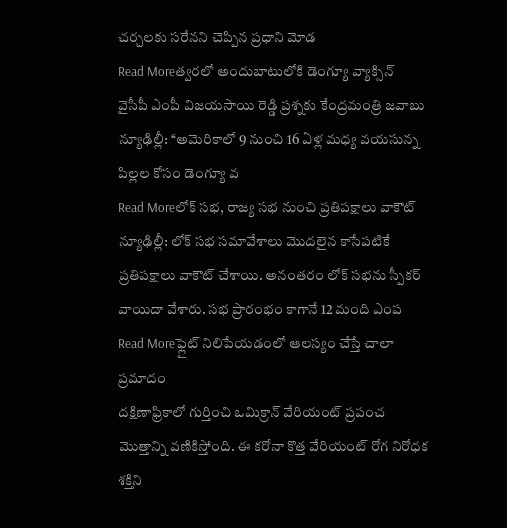చర్చలకు సరేనని చెప్పిన ప్రధాని మోడ
Read Moreత్వరలో అందుబాటులోకి డెంగ్యూ వ్యాక్సిన్
వైసీపీ ఎంపీ విజయసాయి రెడ్డి ప్రశ్నకు కేంద్రమంత్రి జవాబు న్యూఢిల్లీ: ‘‘అమెరికాలో 9 నుంచి 16 ఏళ్ల మధ్య వయసున్న పిల్లల కోసం డెంగ్యూ వ
Read Moreలోక్ సభ, రాజ్య సభ నుంచి ప్రతిపక్షాలు వాకౌట్
న్యూఢిల్లీ: లోక్ సభ సమావేశాలు మొదలైన కాసేపటికే ప్రతిపక్షాలు వాకౌట్ చేశాయి. అనంతరం లోక్ సభను స్పీకర్ వాయిదా వేశారు. సభ ప్రారంభం కాగానే 12 మంది ఎంప
Read Moreఫ్లైట్ నిలిపేయడంలో ఆలస్యం చేస్తే చాలా ప్రమాదం
దక్షిణాఫ్రికాలో గుర్తించి ఒమిక్రాన్ వేరియంట్ ప్రపంచ మొత్తాన్ని వణికిస్తోంది. ఈ కరోనా కొత్త వేరియంట్ రోగ నిరోధక శక్తిని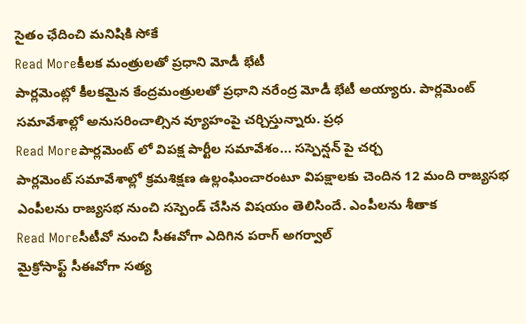సైతం ఛేదించి మనిషికి సోకే
Read Moreకీలక మంత్రులతో ప్రధాని మోడీ భేటీ
పార్లమెంట్లో కీలకమైన కేంద్రమంత్రులతో ప్రధాని నరేంద్ర మోడీ భేటీ అయ్యారు. పార్లమెంట్ సమావేశాల్లో అనుసరించాల్సిన వ్యూహంపై చర్చిస్తున్నారు. ప్రధ
Read Moreపార్లమెంట్ లో విపక్ష పార్టీల సమావేశం... సస్పెన్షన్ పై చర్చ
పార్లమెంట్ సమావేశాల్లో క్రమశిక్షణ ఉల్లంఘించారంటూ విపక్షాలకు చెందిన 12 మంది రాజ్యసభ ఎంపీలను రాజ్యసభ నుంచి సస్పెండ్ చేసిన విషయం తెలిసిందే. ఎంపీలను శీతాక
Read Moreసీటీవో నుంచి సీఈవోగా ఎదిగిన పరాగ్ అగర్వాల్
మైక్రోసాఫ్ట్ సీఈవోగా సత్య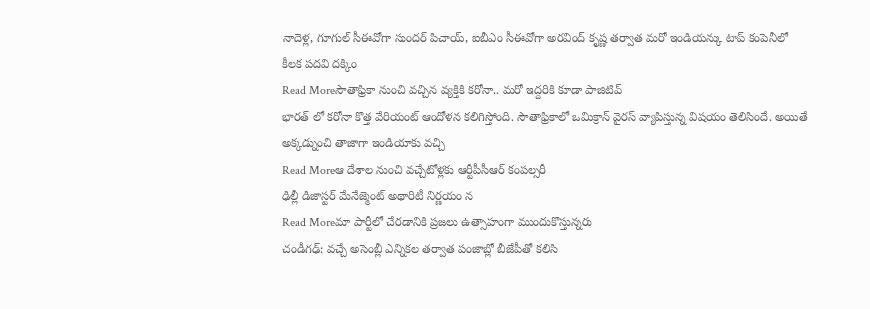నాదెళ్ల, గూగుల్ సీఈవోగా సుందర్ పిచాయ్, ఐబీఎం సీఈవోగా అరవింద్ కృష్ణ తర్వాత మరో ఇండియన్కు టాప్ కంపెనీలో కీలక పదవి దక్కిం
Read Moreసౌతాఫ్రికా నుంచి వచ్చిన వ్యక్తికి కరోనా.. మరో ఇద్దరికి కూడా పాజిటివ్
భారత్ లో కరోనా కొత్త వేరియంట్ ఆందోళన కలిగిస్తోంది. సౌతాఫ్రికాలో ఒమిక్రాన్ వైరస్ వ్యాపిస్తున్న విషయం తెలిసిందే. అయితే అక్కడ్నుంచి తాజాగా ఇండియాకు వచ్చి
Read Moreఆ దేశాల నుంచి వచ్చేటోళ్లకు ఆర్టీపీసీఆర్ కంపల్సరీ
ఢిల్లీ డిజాస్టర్ మేనేజ్మెంట్ అథారిటీ నిర్ణయం న
Read Moreమా పార్టీలో చేరడానికి ప్రజలు ఉత్సాహంగా ముందుకొస్తున్నరు
చండీగఢ్: వచ్చే అసెంబ్లీ ఎన్నికల తర్వాత పంజాబ్లో బీజేపీతో కలిసి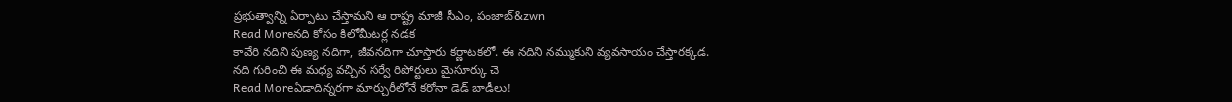ప్రభుత్వాన్ని ఏర్పాటు చేస్తామని ఆ రాష్ట్ర మాజీ సీఎం, పంజాబ్&zwn
Read Moreనది కోసం కిలోమీటర్ల నడక
కావేరి నదిని పుణ్య నదిగా, జీవనదిగా చూస్తారు కర్ణాటకలో. ఈ నదిని నమ్ముకుని వ్యవసాయం చేస్తారక్కడ. నది గురించి ఈ మధ్య వచ్చిన సర్వే రిపోర్టులు మైసూర్కు చె
Read Moreఏడాదిన్నరగా మార్చురీలోనే కరోనా డెడ్ బాడీలు!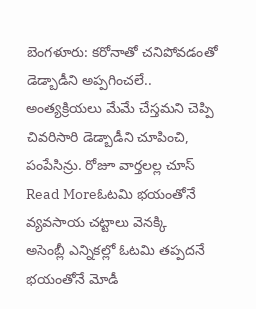బెంగళూరు: కరోనాతో చనిపోవడంతో డెడ్బాడీని అప్పగించలే.. అంత్యక్రియలు మేమే చేస్తమని చెప్పి చివరిసారి డెడ్బాడీని చూపించి, పంపేసిన్రు. రోజూ వార్తలల్ల చూస్
Read Moreఓటమి భయంతోనే వ్యవసాయ చట్టాలు వెనక్కి
అసెంబ్లీ ఎన్నికల్లో ఓటమి తప్పదనే భయంతోనే మోడీ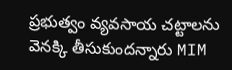ప్రభుత్వం వ్యవసాయ చట్టాలను వెనక్కి తీసుకుందన్నారు MIM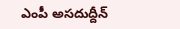ఎంపీ అసదుద్దీన్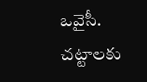ఒవైసీ. చట్టాలకు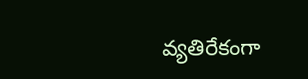వ్యతిరేకంగా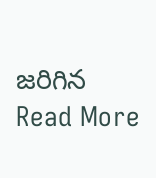జరిగిన
Read More